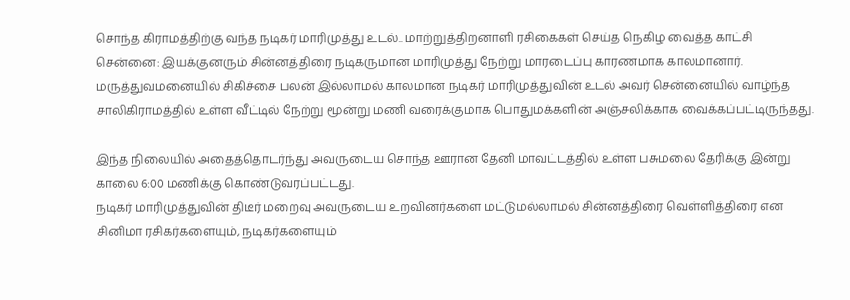சொந்த கிராமத்திற்கு வந்த நடிகர் மாரிமுத்து உடல்.. மாற்றுத்திறனாளி ரசிகைகள் செய்த நெகிழ வைத்த காட்சி
சென்னை: இயக்குனரும் சின்னத்திரை நடிகருமான மாரிமுத்து நேற்று மாரடைப்பு காரணமாக காலமானார்.
மருத்துவமனையில் சிகிச்சை பலன் இல்லாமல் காலமான நடிகர் மாரிமுத்துவின் உடல் அவர் சென்னையில் வாழ்ந்த சாலிகிராமத்தில் உள்ள வீட்டில் நேற்று மூன்று மணி வரைக்குமாக பொதுமக்களின் அஞ்சலிக்காக வைக்கப்பட்டிருந்தது.

இந்த நிலையில் அதைத்தொடர்ந்து அவருடைய சொந்த ஊரான தேனி மாவட்டத்தில் உள்ள பசுமலை தேரிக்கு இன்று காலை 6:00 மணிக்கு கொண்டுவரப்பட்டது.
நடிகர் மாரிமுத்துவின் திடீர் மறைவு அவருடைய உறவினர்களை மட்டுமல்லாமல் சின்னத்திரை வெள்ளித்திரை என சினிமா ரசிகர்களையும், நடிகர்களையும்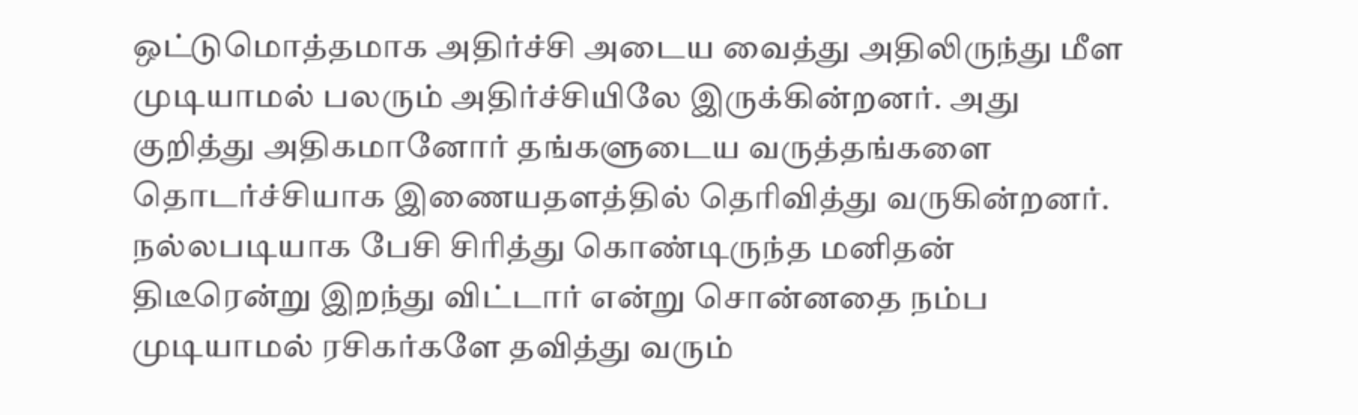ஒட்டுமொத்தமாக அதிர்ச்சி அடைய வைத்து அதிலிருந்து மீள முடியாமல் பலரும் அதிர்ச்சியிலே இருக்கின்றனர். அது குறித்து அதிகமானோர் தங்களுடைய வருத்தங்களை தொடர்ச்சியாக இணையதளத்தில் தெரிவித்து வருகின்றனர்.
நல்லபடியாக பேசி சிரித்து கொண்டிருந்த மனிதன் திடீரென்று இறந்து விட்டார் என்று சொன்னதை நம்ப முடியாமல் ரசிகர்களே தவித்து வரும்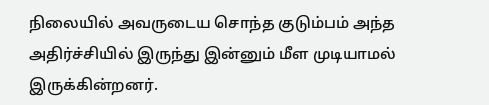நிலையில் அவருடைய சொந்த குடும்பம் அந்த அதிர்ச்சியில் இருந்து இன்னும் மீள முடியாமல் இருக்கின்றனர்.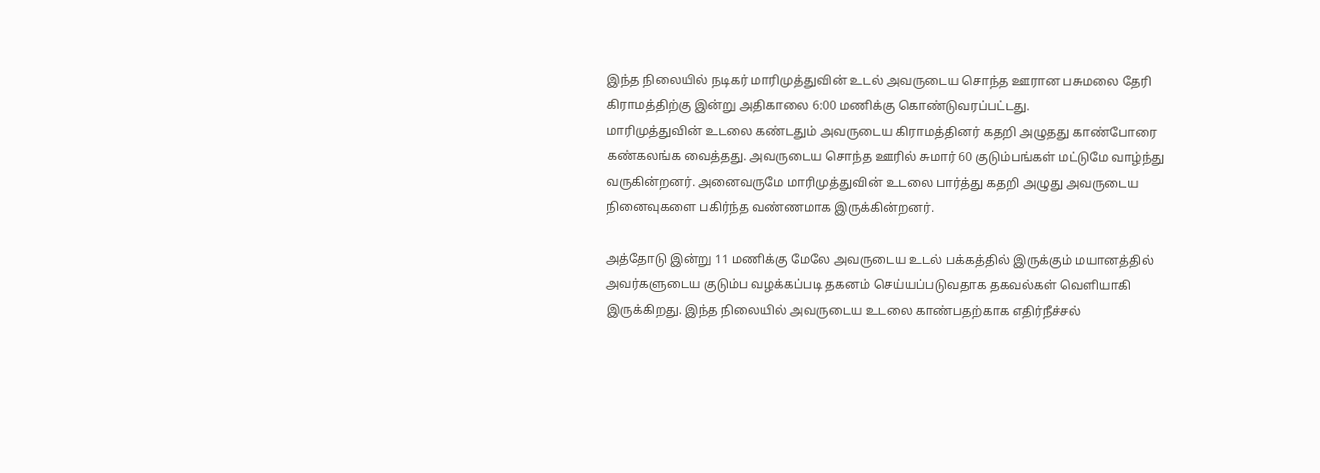இந்த நிலையில் நடிகர் மாரிமுத்துவின் உடல் அவருடைய சொந்த ஊரான பசுமலை தேரி கிராமத்திற்கு இன்று அதிகாலை 6:00 மணிக்கு கொண்டுவரப்பட்டது.
மாரிமுத்துவின் உடலை கண்டதும் அவருடைய கிராமத்தினர் கதறி அழுதது காண்போரை கண்கலங்க வைத்தது. அவருடைய சொந்த ஊரில் சுமார் 60 குடும்பங்கள் மட்டுமே வாழ்ந்து வருகின்றனர். அனைவருமே மாரிமுத்துவின் உடலை பார்த்து கதறி அழுது அவருடைய நினைவுகளை பகிர்ந்த வண்ணமாக இருக்கின்றனர்.

அத்தோடு இன்று 11 மணிக்கு மேலே அவருடைய உடல் பக்கத்தில் இருக்கும் மயானத்தில் அவர்களுடைய குடும்ப வழக்கப்படி தகனம் செய்யப்படுவதாக தகவல்கள் வெளியாகி இருக்கிறது. இந்த நிலையில் அவருடைய உடலை காண்பதற்காக எதிர்நீச்சல்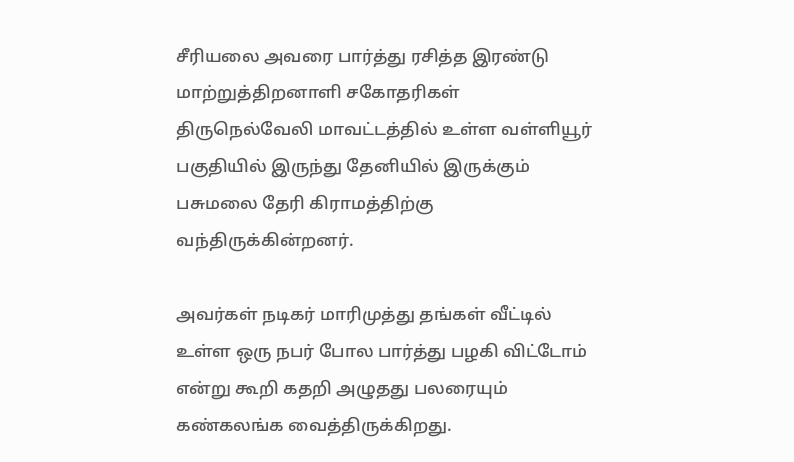சீரியலை அவரை பார்த்து ரசித்த இரண்டு மாற்றுத்திறனாளி சகோதரிகள் திருநெல்வேலி மாவட்டத்தில் உள்ள வள்ளியூர் பகுதியில் இருந்து தேனியில் இருக்கும் பசுமலை தேரி கிராமத்திற்கு வந்திருக்கின்றனர்.

அவர்கள் நடிகர் மாரிமுத்து தங்கள் வீட்டில் உள்ள ஒரு நபர் போல பார்த்து பழகி விட்டோம் என்று கூறி கதறி அழுதது பலரையும் கண்கலங்க வைத்திருக்கிறது.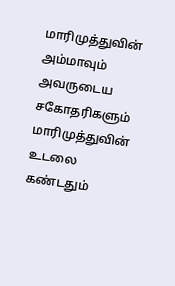மாரிமுத்துவின் அம்மாவும் அவருடைய சகோதரிகளும் மாரிமுத்துவின் உடலை கண்டதும்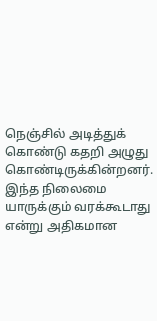நெஞ்சில் அடித்துக் கொண்டு கதறி அழுது கொண்டிருக்கின்றனர். இந்த நிலைமை யாருக்கும் வரக்கூடாது என்று அதிகமான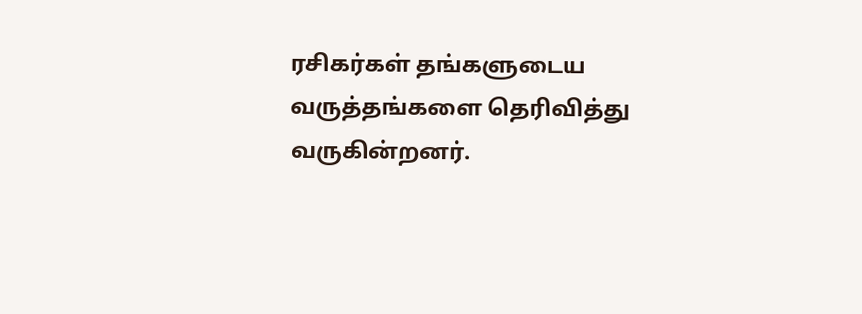ரசிகர்கள் தங்களுடைய வருத்தங்களை தெரிவித்து வருகின்றனர்.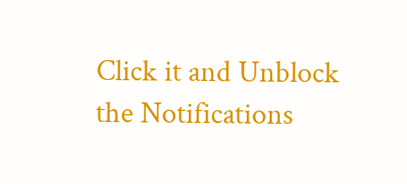Click it and Unblock the Notifications